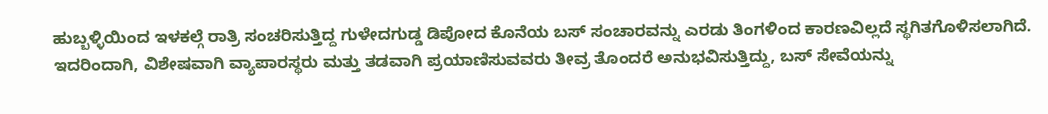ಹುಬ್ಬಳ್ಳಿಯಿಂದ ಇಳಕಲ್ಗೆ ರಾತ್ರಿ ಸಂಚರಿಸುತ್ತಿದ್ದ ಗುಳೇದಗುಡ್ಡ ಡಿಪೋದ ಕೊನೆಯ ಬಸ್ ಸಂಚಾರವನ್ನು ಎರಡು ತಿಂಗಳಿಂದ ಕಾರಣವಿಲ್ಲದೆ ಸ್ಥಗಿತಗೊಳಿಸಲಾಗಿದೆ. ಇದರಿಂದಾಗಿ, ವಿಶೇಷವಾಗಿ ವ್ಯಾಪಾರಸ್ಥರು ಮತ್ತು ತಡವಾಗಿ ಪ್ರಯಾಣಿಸುವವರು ತೀವ್ರ ತೊಂದರೆ ಅನುಭವಿಸುತ್ತಿದ್ದು, ಬಸ್ ಸೇವೆಯನ್ನು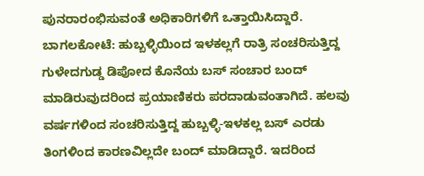ಪುನರಾರಂಭಿಸುವಂತೆ ಅಧಿಕಾರಿಗಳಿಗೆ ಒತ್ತಾಯಿಸಿದ್ದಾರೆ.
ಬಾಗಲಕೋಟೆ: ಹುಬ್ಬಳ್ಳಿಯಿಂದ ಇಳಕಲ್ಲಗೆ ರಾತ್ರಿ ಸಂಚರಿಸುತ್ತಿದ್ದ ಗುಳೇದಗುಡ್ಡ ಡಿಪೋದ ಕೊನೆಯ ಬಸ್ ಸಂಚಾರ ಬಂದ್ ಮಾಡಿರುವುದರಿಂದ ಪ್ರಯಾಣಿಕರು ಪರದಾಡುವಂತಾಗಿದೆ. ಹಲವು ವರ್ಷಗಳಿಂದ ಸಂಚರಿಸುತ್ತಿದ್ದ ಹುಬ್ಬಳ್ಳಿ-ಇಳಕಲ್ಲ ಬಸ್ ಎರಡು ತಿಂಗಳಿಂದ ಕಾರಣವಿಲ್ಲದೇ ಬಂದ್ ಮಾಡಿದ್ದಾರೆ. ಇದರಿಂದ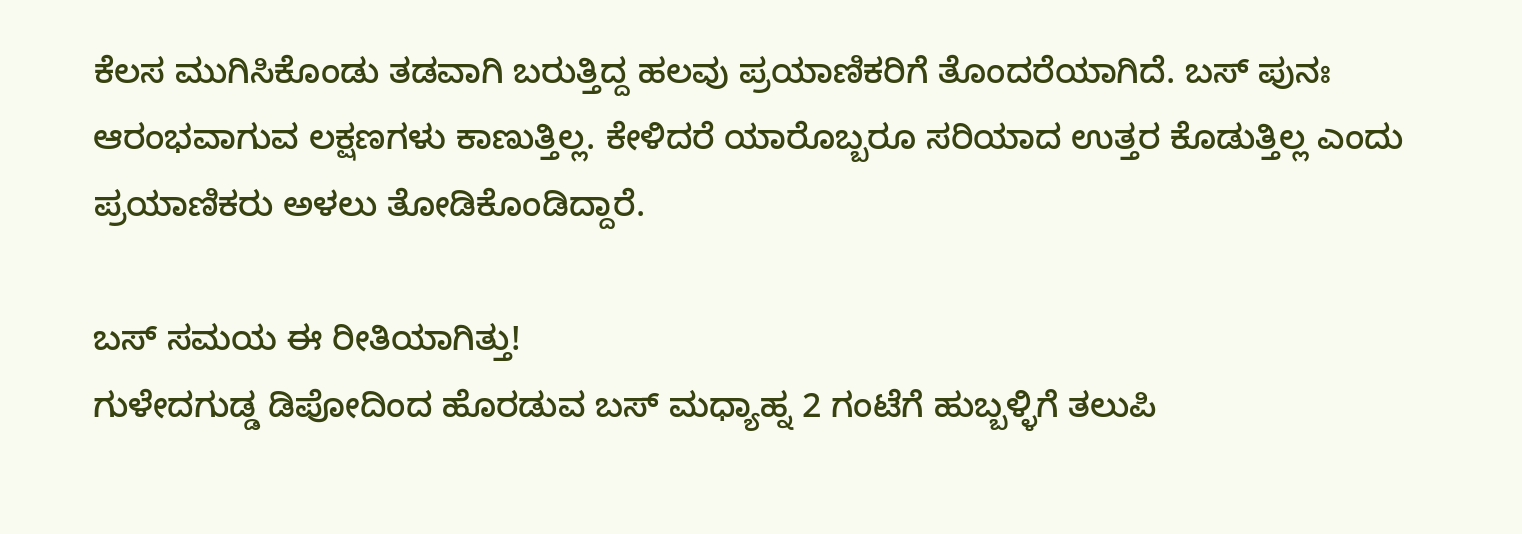ಕೆಲಸ ಮುಗಿಸಿಕೊಂಡು ತಡವಾಗಿ ಬರುತ್ತಿದ್ದ ಹಲವು ಪ್ರಯಾಣಿಕರಿಗೆ ತೊಂದರೆಯಾಗಿದೆ. ಬಸ್ ಪುನಃ ಆರಂಭವಾಗುವ ಲಕ್ಷಣಗಳು ಕಾಣುತ್ತಿಲ್ಲ. ಕೇಳಿದರೆ ಯಾರೊಬ್ಬರೂ ಸರಿಯಾದ ಉತ್ತರ ಕೊಡುತ್ತಿಲ್ಲ ಎಂದು ಪ್ರಯಾಣಿಕರು ಅಳಲು ತೋಡಿಕೊಂಡಿದ್ದಾರೆ.

ಬಸ್ ಸಮಯ ಈ ರೀತಿಯಾಗಿತ್ತು!
ಗುಳೇದಗುಡ್ಡ ಡಿಪೋದಿಂದ ಹೊರಡುವ ಬಸ್ ಮಧ್ಯಾಹ್ನ 2 ಗಂಟೆಗೆ ಹುಬ್ಬಳ್ಳಿಗೆ ತಲುಪಿ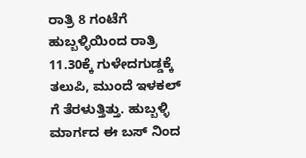ರಾತ್ರಿ 8 ಗಂಟೆಗೆ ಹುಬ್ಬಳ್ಳಿಯಿಂದ ರಾತ್ರಿ 11.30ಕ್ಕೆ ಗುಳೇದಗುಡ್ಡಕ್ಕೆ ತಲುಪಿ, ಮುಂದೆ ಇಳಕಲ್ ಗೆ ತೆರಳುತ್ತಿತ್ತು. ಹುಬ್ಬಳ್ಳಿ ಮಾರ್ಗದ ಈ ಬಸ್ ನಿಂದ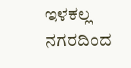ಇಳಕಲ್ಲ ನಗರದಿಂದ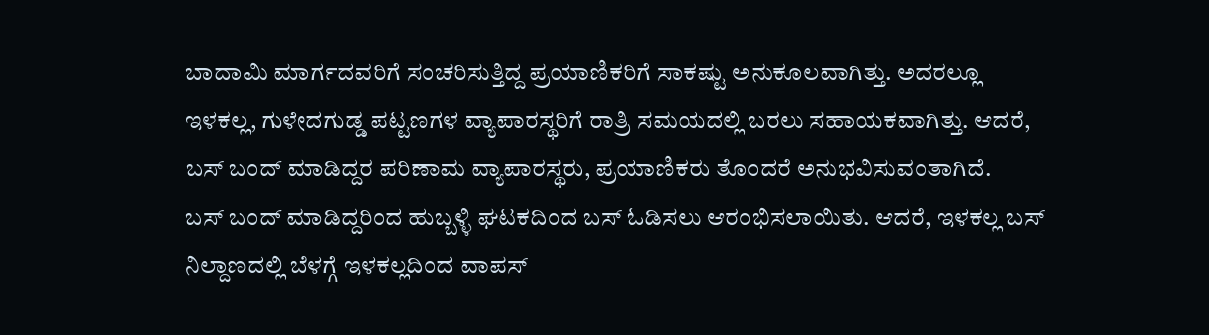ಬಾದಾಮಿ ಮಾರ್ಗದವರಿಗೆ ಸಂಚರಿಸುತ್ತಿದ್ದ ಪ್ರಯಾಣಿಕರಿಗೆ ಸಾಕಷ್ಟು ಅನುಕೂಲವಾಗಿತ್ತು. ಅದರಲ್ಲೂ ಇಳಕಲ್ಲ, ಗುಳೇದಗುಡ್ಡ ಪಟ್ಟಣಗಳ ವ್ಯಾಪಾರಸ್ಥರಿಗೆ ರಾತ್ರಿ ಸಮಯದಲ್ಲಿ ಬರಲು ಸಹಾಯಕವಾಗಿತ್ತು. ಆದರೆ, ಬಸ್ ಬಂದ್ ಮಾಡಿದ್ದರ ಪರಿಣಾಮ ವ್ಯಾಪಾರಸ್ಥರು, ಪ್ರಯಾಣಿಕರು ತೊಂದರೆ ಅನುಭವಿಸುವಂತಾಗಿದೆ.
ಬಸ್ ಬಂದ್ ಮಾಡಿದ್ದರಿಂದ ಹುಬ್ಬಳ್ಳಿ ಘಟಕದಿಂದ ಬಸ್ ಓಡಿಸಲು ಆರಂಭಿಸಲಾಯಿತು. ಆದರೆ, ಇಳಕಲ್ಲ ಬಸ್ ನಿಲ್ದಾಣದಲ್ಲಿ ಬೆಳಗ್ಗೆ ಇಳಕಲ್ಲದಿಂದ ವಾಪಸ್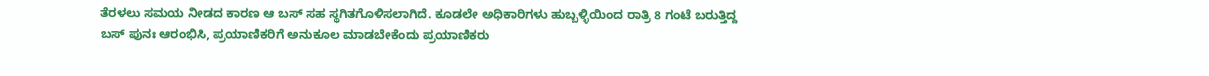ತೆರಳಲು ಸಮಯ ನೀಡದ ಕಾರಣ ಆ ಬಸ್ ಸಹ ಸ್ಥಗಿತಗೊಳಿಸಲಾಗಿದೆ. ಕೂಡಲೇ ಅಧಿಕಾರಿಗಳು ಹುಬ್ಬಳ್ಳಿಯಿಂದ ರಾತ್ರಿ 8 ಗಂಟೆ ಬರುತ್ತಿದ್ದ ಬಸ್ ಪುನಃ ಆರಂಭಿಸಿ, ಪ್ರಯಾಣಿಕರಿಗೆ ಅನುಕೂಲ ಮಾಡಬೇಕೆಂದು ಪ್ರಯಾಣಿಕರು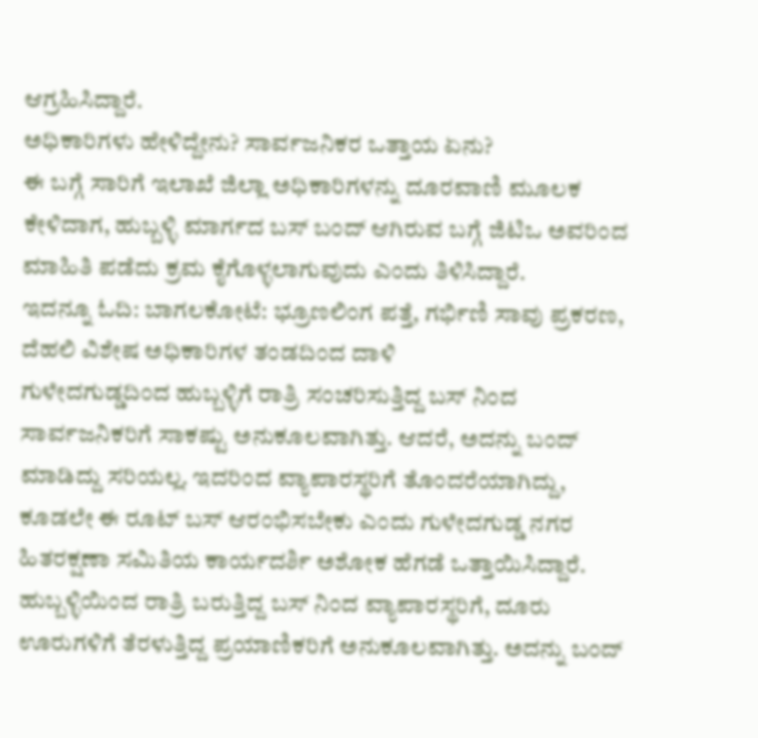ಆಗ್ರಹಿಸಿದ್ದಾರೆ.
ಅಧಿಕಾರಿಗಳು ಹೇಳಿದ್ದೇನು? ಸಾರ್ವಜನಿಕರ ಒತ್ತಾಯ ಏನು?
ಈ ಬಗ್ಗೆ ಸಾರಿಗೆ ಇಲಾಖೆ ಜಿಲ್ಲಾ ಅಧಿಕಾರಿಗಳನ್ನು ದೂರವಾಣಿ ಮೂಲಕ ಕೇಳಿದಾಗ, ಹುಬ್ಬಳ್ಳಿ ಮಾರ್ಗದ ಬಸ್ ಬಂದ್ ಆಗಿರುವ ಬಗ್ಗೆ ಜಿಟಿಒ ಅವರಿಂದ ಮಾಹಿತಿ ಪಡೆದು ಕ್ರಮ ಕೈಗೊಳ್ಳಲಾಗುವುದು ಎಂದು ತಿಳಿಸಿದ್ದಾರೆ.
ಇದನ್ನೂ ಓದಿ: ಬಾಗಲಕೋಟೆ: ಭ್ರೂಣಲಿಂಗ ಪತ್ತೆ, ಗರ್ಭಿಣಿ ಸಾವು ಪ್ರಕರಣ, ದೆಹಲಿ ವಿಶೇಷ ಅಧಿಕಾರಿಗಳ ತಂಡದಿಂದ ದಾಳಿ
ಗುಳೇದಗುಡ್ಡದಿಂದ ಹುಬ್ಬಳ್ಳಿಗೆ ರಾತ್ರಿ ಸಂಚರಿಸುತ್ತಿದ್ದ ಬಸ್ ನಿಂದ ಸಾರ್ವಜನಿಕರಿಗೆ ಸಾಕಷ್ಟು ಅನುಕೂಲವಾಗಿತ್ತು. ಆದರೆ, ಅದನ್ನು ಬಂದ್ ಮಾಡಿದ್ದು ಸರಿಯಲ್ಲ. ಇದರಿಂದ ವ್ಯಾಪಾರಸ್ಥರಿಗೆ ತೊಂದರೆಯಾಗಿದ್ದು, ಕೂಡಲೇ ಈ ರೂಟ್ ಬಸ್ ಆರಂಭಿಸಬೇಕು ಎಂದು ಗುಳೇದಗುಡ್ಡ ನಗರ ಹಿತರಕ್ಷಣಾ ಸಮಿತಿಯ ಕಾರ್ಯದರ್ಶಿ ಅಶೋಕ ಹೆಗಡೆ ಒತ್ತಾಯಿಸಿದ್ದಾರೆ.
ಹುಬ್ಬಳ್ಳಿಯಿಂದ ರಾತ್ರಿ ಬರುತ್ತಿದ್ದ ಬಸ್ ನಿಂದ ವ್ಯಾಪಾರಸ್ಥರಿಗೆ, ದೂರು ಊರುಗಳಿಗೆ ತೆರಳುತ್ತಿದ್ದ ಪ್ರಯಾಣಿಕರಿಗೆ ಅನುಕೂಲವಾಗಿತ್ತು. ಅದನ್ನು ಬಂದ್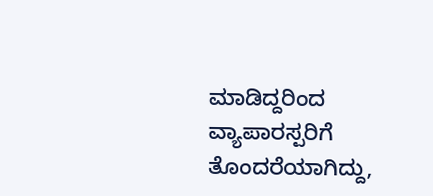ಮಾಡಿದ್ದರಿಂದ ವ್ಯಾಪಾರಸ್ಪರಿಗೆ ತೊಂದರೆಯಾಗಿದ್ದು,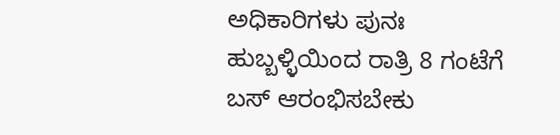ಅಧಿಕಾರಿಗಳು ಪುನಃ ಹುಬ್ಬಳ್ಳಿಯಿಂದ ರಾತ್ರಿ 8 ಗಂಟೆಗೆ ಬಸ್ ಆರಂಭಿಸಬೇಕು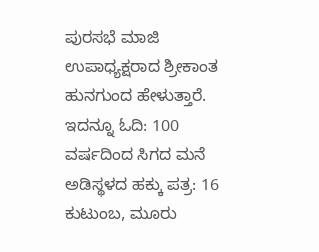ಪುರಸಭೆ ಮಾಜಿ ಉಪಾಧ್ಯಕ್ಷರಾದ ಶ್ರೀಕಾಂತ ಹುನಗುಂದ ಹೇಳುತ್ತಾರೆ.
ಇದನ್ನೂ ಓದಿ: 100 ವರ್ಷದಿಂದ ಸಿಗದ ಮನೆ ಅಡಿಸ್ಥಳದ ಹಕ್ಕು ಪತ್ರ: 16 ಕುಟುಂಬ, ಮೂರು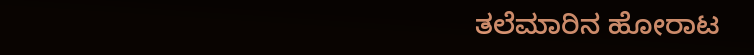ತಲೆಮಾರಿನ ಹೋರಾಟ